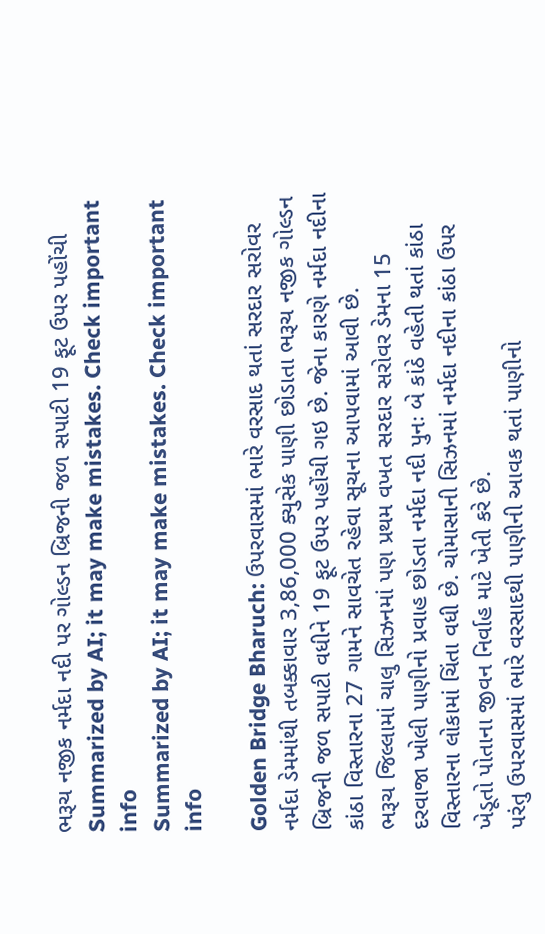ભરૂચ નજીક નર્મદા નદી પર ગોલ્ડન બ્રિજની જળ સપાટી 19 ફૂટ ઉપર પહોંચી
Summarized by AI; it may make mistakes. Check important info
Summarized by AI; it may make mistakes. Check important info

Golden Bridge Bharuch: ઉપરવાસમાં ભારે વરસાદ થતાં સરદાર સરોવર નર્મદા ડેમમાંથી તબક્કાવાર 3,86,000 ક્યુસેક પાણી છોડાતા ભરૂચ નજીક ગોલ્ડન બ્રિજની જળ સપાટી વધીને 19 ફૂટ ઉપર પહોંચી ગઇ છે. જેના કારણે નર્મદા નદીના કાંઠા વિસ્તારના 27 ગામને સાવચેત રહેવા સૂચના આપવામાં આવી છે.
ભરૂચ જિલ્લામાં ચાલુ સિઝનમાં પણ પ્રથમ વખત સરદાર સરોવર ડેમના 15 દરવાજા ખોલી પાણીનો પ્રવાહ છોડતા નર્મદા નદી પુનઃ બે કાંઠે વહેતી થતાં કાંઠા વિસ્તારના લોકામાં ચિંતા વધી છે. ચોમાસાની સિઝનમાં નર્મદા નદીના કાંઠા ઉપર ખેડૂતો પોતાના જીવન નિર્વાહ માટે ખેતી કરે છે.
પરંતુ ઉપરવાસમાં ભારે વરસાદથી પાણીની આવક થતાં પાણીનો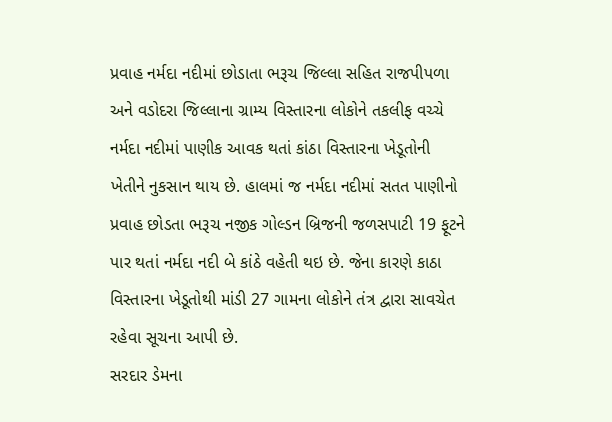પ્રવાહ નર્મદા નદીમાં છોડાતા ભરૂચ જિલ્લા સહિત રાજપીપળા અને વડોદરા જિલ્લાના ગ્રામ્ય વિસ્તારના લોકોને તકલીફ વચ્ચે નર્મદા નદીમાં પાણીક આવક થતાં કાંઠા વિસ્તારના ખેડૂતોની ખેતીને નુકસાન થાય છે. હાલમાં જ નર્મદા નદીમાં સતત પાણીનો પ્રવાહ છોડતા ભરૂચ નજીક ગોલ્ડન બ્રિજની જળસપાટી 19 ફૂટને પાર થતાં નર્મદા નદી બે કાંઠે વહેતી થઇ છે. જેના કારણે કાઠા વિસ્તારના ખેડૂતોથી માંડી 27 ગામના લોકોને તંત્ર દ્વારા સાવચેત રહેવા સૂચના આપી છે.
સરદાર ડેમના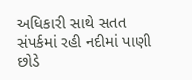અધિકારી સાથે સતત સંપર્કમાં રહી નદીમાં પાણી છોડે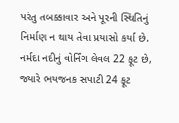પરંતુ તબક્કાવાર અને પૂરની સ્થિતિનું નિર્માણ ન થાય તેવા પ્રયાસો કર્યા છે.
નર્મદા નદીનું વોર્નિંગ લેવલ 22 ફૂટ છે, જ્યારે ભયજનક સપાટી 24 ફૂટ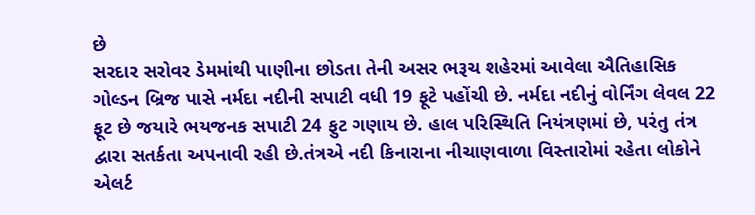છે
સરદાર સરોવર ડેમમાંથી પાણીના છોડતા તેની અસર ભરૂચ શહેરમાં આવેલા ઐતિહાસિક ગોલ્ડન બ્રિજ પાસે નર્મદા નદીની સપાટી વધી 19 ફૂટે પહોંચી છે. નર્મદા નદીનું વોર્નિંગ લેવલ 22 ફૂટ છે જયારે ભયજનક સપાટી 24 ફુટ ગણાય છે. હાલ પરિસ્થિતિ નિયંત્રણમાં છે, પરંતુ તંત્ર દ્વારા સતર્કતા અપનાવી રહી છે.તંત્રએ નદી કિનારાના નીચાણવાળા વિસ્તારોમાં રહેતા લોકોને એલર્ટ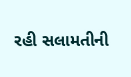રહી સલામતીની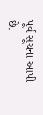પૂર્વ સૂચના આપી છે.